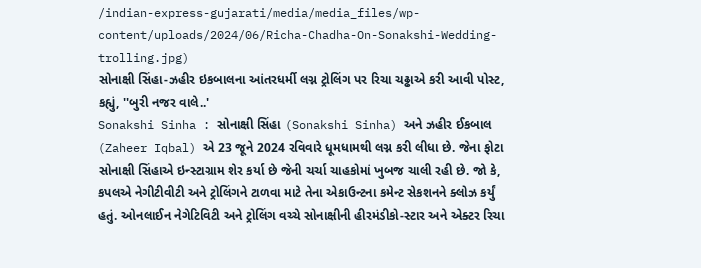/indian-express-gujarati/media/media_files/wp-content/uploads/2024/06/Richa-Chadha-On-Sonakshi-Wedding-trolling.jpg)
સોનાક્ષી સિંહા-ઝહીર ઇકબાલના આંતરધર્મી લગ્ન ટ્રોલિંગ પર રિચા ચઢ્ઢાએ કરી આવી પોસ્ટ, કહ્યું, ''બુરી નજર વાલે..'
Sonakshi Sinha : સોનાક્ષી સિંહા (Sonakshi Sinha) અને ઝહીર ઈકબાલ (Zaheer Iqbal) એ 23 જૂને 2024 રવિવારે ધૂમધામથી લગ્ન કરી લીધા છે. જેના ફોટા સોનાક્ષી સિંહાએ ઇન્સ્ટાગ્રામ શેર કર્યા છે જેની ચર્ચા ચાહકોમાં ખુબજ ચાલી રહી છે. જો કે, કપલએ નેગીટીવીટી અને ટ્રોલિંગને ટાળવા માટે તેના એકાઉન્ટના કમેન્ટ સેકશનને ક્લોઝ કર્યું હતું. ઓનલાઈન નેગેટિવિટી અને ટ્રોલિંગ વચ્ચે સોનાક્ષીની હીરમંડીકો-સ્ટાર અને એક્ટર રિચા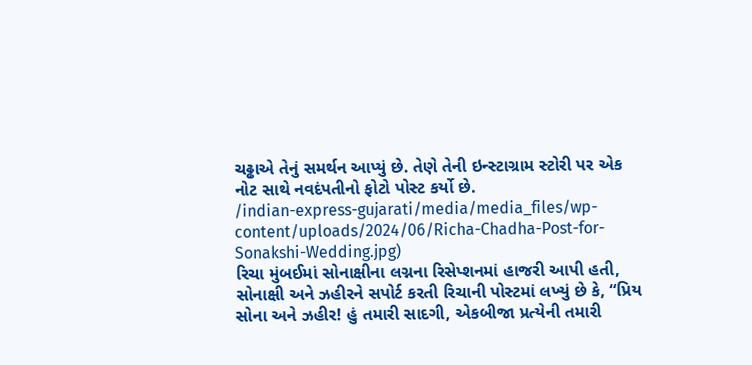ચઢ્ઢાએ તેનું સમર્થન આપ્યું છે. તેણે તેની ઇન્સ્ટાગ્રામ સ્ટોરી પર એક નોટ સાથે નવદંપતીનો ફોટો પોસ્ટ કર્યો છે.
/indian-express-gujarati/media/media_files/wp-content/uploads/2024/06/Richa-Chadha-Post-for-Sonakshi-Wedding.jpg)
રિચા મુંબઈમાં સોનાક્ષીના લગ્નના રિસેપ્શનમાં હાજરી આપી હતી, સોનાક્ષી અને ઝહીરને સપોર્ટ કરતી રિચાની પોસ્ટમાં લખ્યું છે કે, “પ્રિય સોના અને ઝહીર! હું તમારી સાદગી, એકબીજા પ્રત્યેની તમારી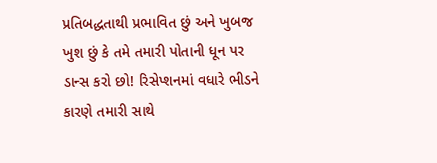પ્રતિબદ્ધતાથી પ્રભાવિત છું અને ખુબજ ખુશ છું કે તમે તમારી પોતાની ધૂન પર ડાન્સ કરો છો! રિસેપ્શનમાં વધારે ભીડને કારણે તમારી સાથે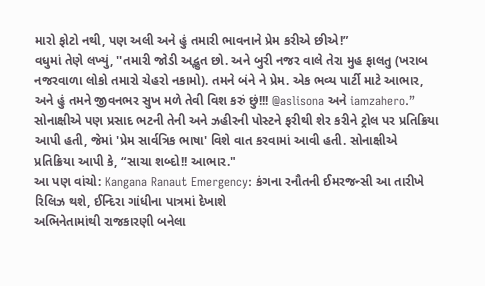મારો ફોટો નથી, પણ અલી અને હું તમારી ભાવનાને પ્રેમ કરીએ છીએ!”
વધુમાં તેણે લખ્યું, ''તમારી જોડી અદ્ભુત છો. અને બુરી નજર વાલે તેરા મુહ ફાલતુ (ખરાબ નજરવાળા લોકો તમારો ચેહરો નકામો). તમને બંને ને પ્રેમ. એક ભવ્ય પાર્ટી માટે આભાર, અને હું તમને જીવનભર સુખ મળે તેવી વિશ કરું છું!!! @aslisona અને iamzahero.”
સોનાક્ષીએ પણ પ્રસાદ ભટની તેની અને ઝહીરની પોસ્ટને ફરીથી શેર કરીને ટ્રોલ પર પ્રતિક્રિયા આપી હતી, જેમાં 'પ્રેમ સાર્વત્રિક ભાષા' વિશે વાત કરવામાં આવી હતી. સોનાક્ષીએ પ્રતિક્રિયા આપી કે, “સાચા શબ્દો!! આભાર."
આ પણ વાંચો: Kangana Ranaut Emergency: કંગના રનૌતની ઈમરજન્સી આ તારીખે રિલિઝ થશે, ઈન્દિરા ગાંધીના પાત્રમાં દેખાશે
અભિનેતામાંથી રાજકારણી બનેલા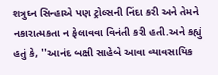શત્રુઘ્ન સિન્હાએ પણ ટ્રોલ્સની નિંદા કરી અને તેમને નકારાત્મકતા ન ફેલાવવા વિનંતી કરી હતી.અને કહ્યું હતું કે, ''આનંદ બક્ષી સાહેબે આવા વ્યાવસાયિક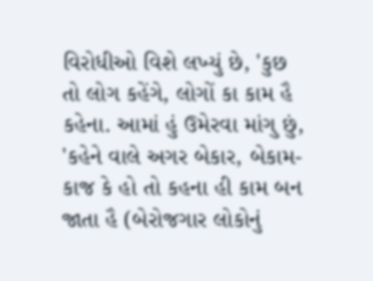વિરોધીઓ વિશે લખ્યું છે, 'કુછ તો લોગ કહેંગે, લોગોં કા કામ હૈ કહેના. આમાં હું ઉમેરવા માંગુ છું, 'કહેને વાલે અગર બેકાર, બેકામ-કાજ કે હો તો કહના હી કામ બન જાતા હૈ (બેરોજગાર લોકોનું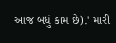આજ બધું કામ છે).' મારી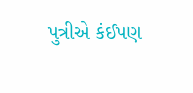પુત્રીએ કંઈપણ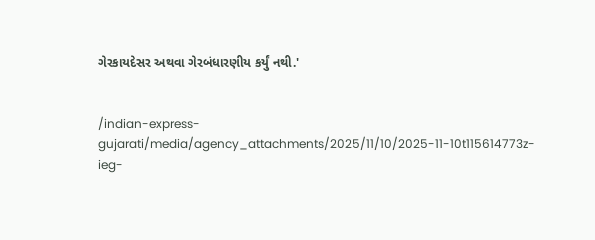ગેરકાયદેસર અથવા ગેરબંધારણીય કર્યું નથી.'


/indian-express-gujarati/media/agency_attachments/2025/11/10/2025-11-10t115614773z-ieg-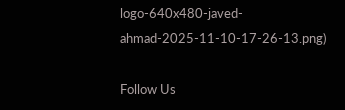logo-640x480-javed-ahmad-2025-11-10-17-26-13.png)

Follow Us